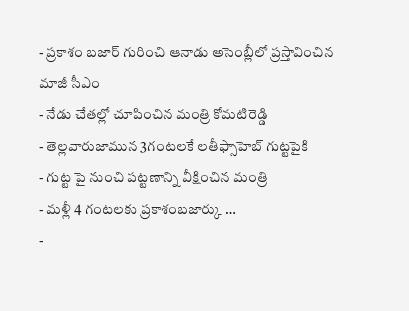- ప్రకాశం బజార్ గురించి ఆనాడు అసెంబ్లీలో ప్రస్తావించిన మాజీ సీఎం
- నేడు చేతల్లో చూపించిన మంత్రి కోమటిరెడ్డి
- తెల్లవారుజామున 3గంటలకే లతీఫ్సాహెబ్ గుట్టపైకి
- గుట్ట పై నుంచి పట్టణాన్ని వీక్షించిన మంత్రి
- మళ్లీ 4 గంటలకు ప్రకాశంబజార్కు …
-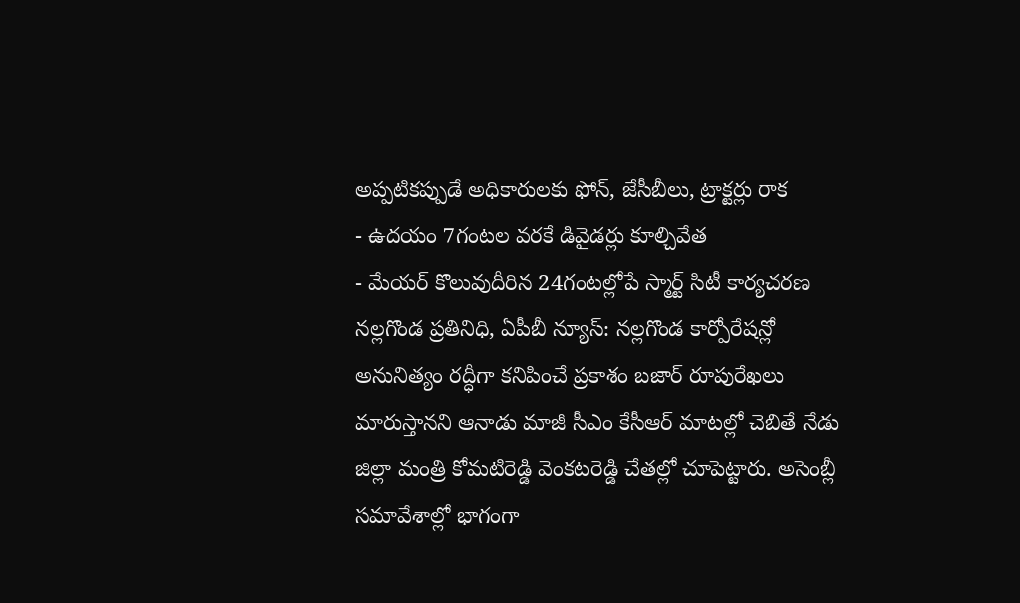అప్పటికప్పుడే అధికారులకు ఫోన్, జేసీబీలు, ట్రాక్టర్లు రాక
- ఉదయం 7గంటల వరకే డివైడర్లు కూల్చివేత
- మేయర్ కొలువుదీరిన 24గంటల్లోపే స్మార్ట్ సిటీ కార్యచరణ
నల్లగొండ ప్రతినిధి, ఏపీబీ న్యూస్: నల్లగొండ కార్పోరేషన్లో అనునిత్యం రద్ధీగా కనిపించే ప్రకాశం బజార్ రూపురేఖలు మారుస్తానని ఆనాడు మాజీ సీఎం కేసీఆర్ మాటల్లో చెబితే నేడు జిల్లా మంత్రి కోమటిరెడ్డి వెంకటరెడ్డి చేతల్లో చూపెట్టారు. అసెంబ్లీ సమావేశాల్లో భాగంగా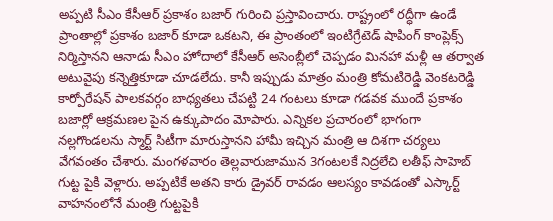అప్పటి సీఎం కేసీఆర్ ప్రకాశం బజార్ గురించి ప్రస్తావించారు. రాష్ట్రంలో రద్ధీగా ఉండే ప్రాంతాల్లో ప్రకాశం బజార్ కూడా ఒకటని, ఈ ప్రాంతంలో ఇంటిగ్రేటెడ్ షాపింగ్ కాంప్లెక్స్ నిర్మిస్తానని ఆనాడు సీఎం హోదాలో కేసీఆర్ అసెంబ్లీలో చెప్పడం మినహా మళ్లీ ఆ తర్వాత అటువైపు కన్నెత్తికూడా చూడలేదు. కానీ ఇప్పుడు మాత్రం మంత్రి కోమటిరెడ్డి వెంకటరెడ్డి కార్పోరేషన్ పాలకవర్గం బాధ్యతలు చేపట్టి 24 గంటలు కూడా గడవక ముందే ప్రకాశం బజార్లో ఆక్రమణల పైన ఉక్కుపాదం మోపారు. ఎన్నికల ప్రచారంలో భాగంగా నల్లగొండలను స్మార్ట్ సిటీగా మారుస్తానని హామీ ఇచ్చిన మంత్రి ఆ దిశగా చర్యలు వేగవంతం చేశారు. మంగళవారం తెల్లవారుజామున 3గంటలకే నిద్రలేచి లతీఫ్ సాహెబ్ గుట్ట పైకి వెళ్లారు. అప్పటికే అతని కారు డ్రైవర్ రావడం ఆలస్యం కావడంతో ఎస్కార్ట్ వాహనంలోనే మంత్రి గుట్టపైకి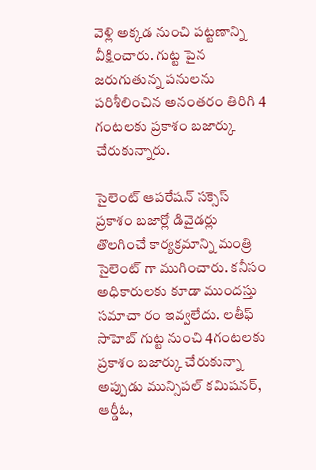వెళ్లి అక్కడ నుంచి పట్టణాన్ని వీక్షించారు. గుట్ట పైన జరుగుతున్న పనులను పరిశీలించిన అనంతరం తిరిగి 4 గంటలకు ప్రకాశం బజార్కు చేరుకున్నారు.

సైలెంట్ ఆపరేషన్ సక్సెస్
ప్రకాశం బజార్లో డివైడర్లు తొలగించే కార్యక్రమాన్ని మంత్రి సైలెంట్ గా ముగించారు. కనీసం అధికారులకు కూడా ముందస్తు సమాచా రం ఇవ్వలేదు. లతీఫ్ సాహెబ్ గుట్ట నుంచి 4గంటలకు ప్రకాశం బజార్కు చేరుకున్నా అప్పుడు మున్సిపల్ కమిషనర్, ఆర్డీఓ,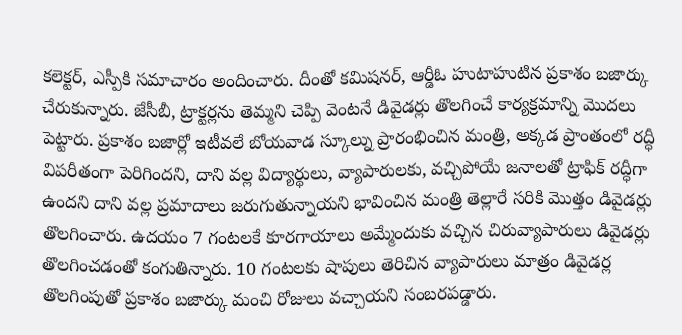కలెక్టర్, ఎస్పీకి సమాచారం అందించారు. దీంతో కమిషనర్, ఆర్డీఓ హుటాహుటిన ప్రకాశం బజార్కు చేరుకున్నారు. జేసీబీ, ట్రాక్టర్లను తెమ్మని చెప్పి వెంటనే డివైడర్లు తొలగించే కార్యక్రమాన్ని మొదలు పెట్టారు. ప్రకాశం బజార్లో ఇటీవలే బోయవాడ స్కూల్ను ప్రారంభించిన మంత్రి, అక్కడ ప్రాంతంలో రద్ధీ విపరీతంగా పెరిగిందని, దాని వల్ల విద్యార్థులు, వ్యాపారులకు, వచ్చిపోయే జనాలతో ట్రాఫిక్ రద్ధీగా ఉందని దాని వల్ల ప్రమాదాలు జరుగుతున్నాయని భావించిన మంత్రి తెల్లారే సరికి మొత్తం డివైడర్లు తొలగించారు. ఉదయం 7 గంటలకే కూరగాయాలు అమ్మేందుకు వచ్చిన చిరువ్యాపారులు డివైడర్లు తొలగించడంతో కంగుతిన్నారు. 10 గంటలకు షాపులు తెరిచిన వ్యాపారులు మాత్రం డివైడర్ల తొలగింపుతో ప్రకాశం బజార్కు మంచి రోజులు వచ్చాయని సంబరపడ్డారు.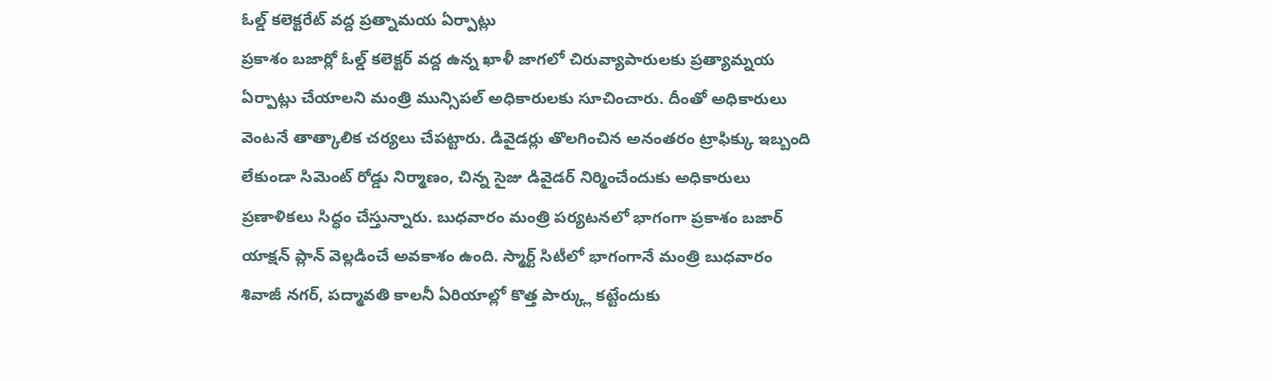ఓల్డ్ కలెక్టరేట్ వద్ద ప్రత్నామయ ఏర్పాట్లు
ప్రకాశం బజార్లో ఓల్డ్ కలెక్టర్ వద్ద ఉన్న ఖాళీ జాగలో చిరువ్యాపారులకు ప్రత్యామ్నయ ఏర్పాట్లు చేయాలని మంత్రి మున్సిపల్ అధికారులకు సూచించారు. దీంతో అధికారులు వెంటనే తాత్కాలిక చర్యలు చేపట్టారు. డివైడర్లు తొలగించిన అనంతరం ట్రాఫిక్కు ఇబ్బంది లేకుండా సిమెంట్ రోడ్డు నిర్మాణం, చిన్న సైజు డివైడర్ నిర్మించేందుకు అధికారులు ప్రణాళికలు సిద్ధం చేస్తున్నారు. బుధవారం మంత్రి పర్యటనలో భాగంగా ప్రకాశం బజార్ యాక్షన్ ప్లాన్ వెల్లడించే అవకాశం ఉంది. స్మార్ట్ సిటీలో భాగంగానే మంత్రి బుధవారం శివాజీ నగర్, పద్మావతి కాలనీ ఏరియాల్లో కొత్త పార్క్లు కట్టేందుకు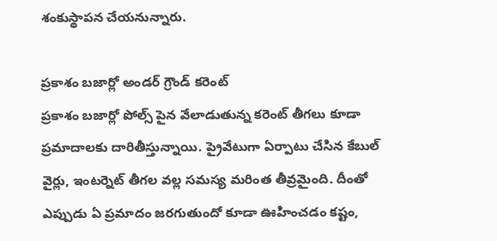శంకుస్థాపన చేయనున్నారు.

ప్రకాశం బజార్లో అండర్ గ్రౌండ్ కరెంట్
ప్రకాశం బజార్లో పోల్స్ పైన వేలాడుతున్న కరెంట్ తీగలు కూడా ప్రమాదాలకు దారితీస్తున్నాయి. ప్రైవేటుగా ఏర్పాటు చేసిన కేబుల్ వైర్లు, ఇంటర్నెట్ తీగల వల్ల సమస్య మరింత తీవ్రమైంది. దీంతో ఎప్పుడు ఏ ప్రమాదం జరగుతుందో కూడా ఊహించడం కష్టం,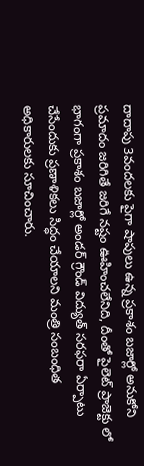దాదాపు 3వందలకు పైగా షాపులు ఉన్న ప్రకాశం బజార్లో అనుకోని ప్రమాదం జరిగితే జరిగే నష్టం ఊహించలేనిది, దీంతో పైలెట్ ప్రాజెక్టు లో భాగంగా ప్రకాశం బజార్లో అండర్ గ్రౌండ్ విద్యుత్ సరఫరా ఏర్పాటు చేసేందుకు ప్రణాళికలు సిద్ధం చేయాలని మంత్రి సంబంధిత అధికారులకు సూచించారు.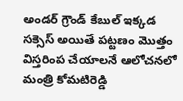అండర్ గ్రౌండ్ కేబుల్ ఇక్కడ సక్సెస్ అయితే పట్టణం మొత్తం విస్తరింప చేయాలనే ఆలోచనలో మంత్రి కోమటిరెడ్డి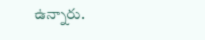ఉన్నారు.